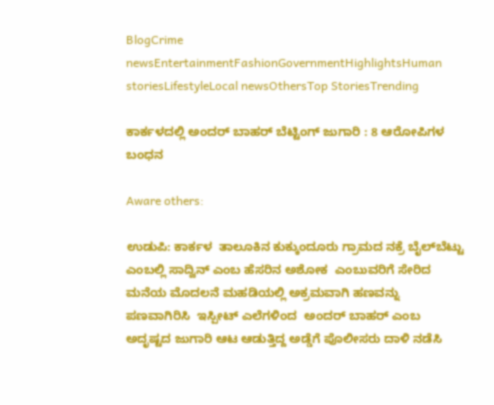BlogCrime newsEntertainmentFashionGovernmentHighlightsHuman storiesLifestyleLocal newsOthersTop StoriesTrending

ಕಾರ್ಕಳದಲ್ಲಿ ಅಂದರ್ ಬಾಹರ್ ಬೆಟ್ಟಿಂಗ್ ಜುಗಾರಿ : 8 ಆರೋಪಿಗಳ ಬಂಧನ

Aware others:

ಉಡುಪಿ: ಕಾರ್ಕಳ  ತಾಲೂಕಿನ ಕುಕ್ಕುಂದೂರು ಗ್ರಾಮದ ನಕ್ರೆ ಬೈಲ್‌‌ಬೆಟ್ಟು ಎಂಬಲ್ಲಿ ಸಾದ್ವಿನ್ ಎಂಬ ಹೆಸರಿನ ಅಶೋಕ  ಎಂಬುವರಿಗೆ ಸೇರಿದ ಮನೆಯ ಮೊದಲನೆ ಮಹಡಿಯಲ್ಲಿ ಅಕ್ರಮವಾಗಿ ಹಣವನ್ನು ಪಣವಾಗಿರಿಸಿ  ಇಸ್ಪೀಟ್ ಎಲೆಗಳಿಂದ  ಅಂದರ್‌ ಬಾಹರ್‌ ಎಂಬ ಅದೃಷ್ಟದ ಜುಗಾರಿ ಆಟ ಆಡುತ್ತಿದ್ದ ಅಡ್ಡೆಗೆ ಪೊಲೀಸರು ದಾಳಿ ನಡೆಸಿ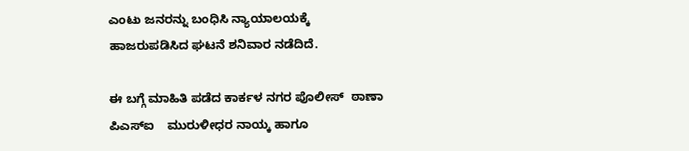ಎಂಟು ಜನರನ್ನು ಬಂಧಿಸಿ ನ್ಯಾಯಾಲಯಕ್ಕೆ ಹಾಜರುಪಡಿಸಿದ ಘಟನೆ ಶನಿವಾರ ನಡೆದಿದೆ.

ಈ ಬಗ್ಗೆ ಮಾಹಿತಿ ಪಡೆದ ಕಾರ್ಕಳ ನಗರ ಪೊಲೀಸ್  ಠಾಣಾ  ಪಿಎಸ್‌ಐ    ಮುರುಳೀಧರ ನಾಯ್ಕ ಹಾಗೂ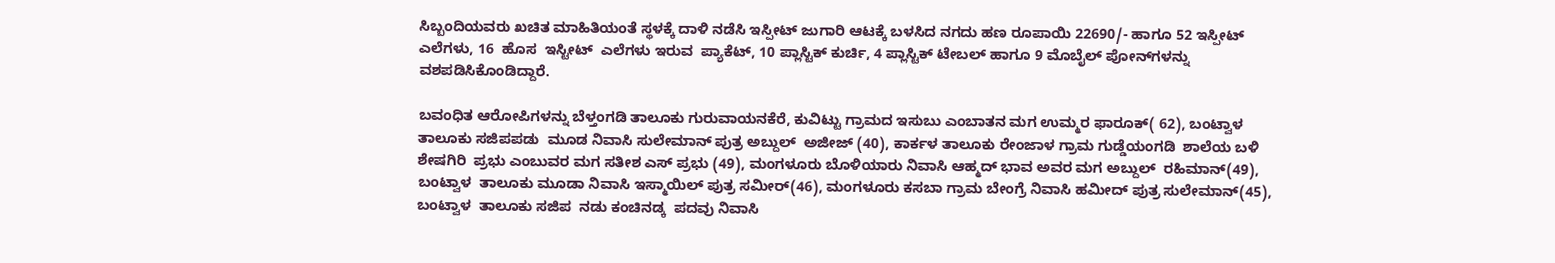ಸಿಬ್ಬಂದಿಯವರು ಖಚಿತ ಮಾಹಿತಿಯಂತೆ ಸ್ಥಳಕ್ಕೆ ದಾಳಿ ನಡೆಸಿ ಇಸ್ಪೀಟ್ ಜುಗಾರಿ ಆಟಕ್ಕೆ ಬಳಸಿದ ನಗದು ಹಣ ರೂಪಾಯಿ 22690/- ಹಾಗೂ 52 ಇಸ್ಪೀಟ್ ಎಲೆಗಳು, 16  ಹೊಸ  ಇಸ್ಟೀಟ್  ಎಲೆಗಳು ಇರುವ  ಪ್ಯಾಕೆಟ್, 10 ಪ್ಲಾಸ್ಟಿಕ್ ಕುರ್ಚಿ, 4 ಪ್ಲಾಸ್ಟಿಕ್ ಟೇಬಲ್ ಹಾಗೂ 9 ಮೊಬೈಲ್ ಪೋನ್‌‌ಗಳನ್ನು ವಶಪಡಿಸಿಕೊಂಡಿದ್ದಾರೆ.

ಬವಂಧಿತ ಆರೋಪಿಗಳನ್ನು ಬೆಳ್ತಂಗಡಿ ತಾಲೂಕು ಗುರುವಾಯನಕೆರೆ, ಕುವಿಟ್ಟು ಗ್ರಾಮದ ಇಸುಬು ಎಂಬಾತನ ಮಗ ಉಮ್ಮರ ಫಾರೂಕ್( 62), ಬಂಟ್ವಾಳ  ತಾಲೂಕು ಸಜಿಪಪಡು  ಮೂಡ ನಿವಾಸಿ ಸುಲೇಮಾನ್ ಪುತ್ರ ಅಬ್ದುಲ್  ಅಜೀಜ್ (40), ಕಾರ್ಕಳ ತಾಲೂಕು ರೇಂಜಾಳ ಗ್ರಾಮ ಗುಡ್ಡೆಯಂಗಡಿ  ಶಾಲೆಯ ಬಳಿ ಶೇಷಗಿರಿ  ಪ್ರಭು ಎಂಬುವರ ಮಗ ಸತೀಶ ಎಸ್ ಪ್ರಭು (49), ಮಂಗಳೂರು ಬೊಳಿಯಾರು ನಿವಾಸಿ ಆಹ್ಮದ್‌ ಭಾವ ಅವರ ಮಗ ಅಬ್ದುಲ್  ರಹಿಮಾನ್(49),  ಬಂಟ್ವಾಳ  ತಾಲೂಕು ಮೂಡಾ ನಿವಾಸಿ ಇಸ್ಮಾಯಿಲ್ ಪುತ್ರ ಸಮೀರ್(46), ಮಂಗಳೂರು ಕಸಬಾ ಗ್ರಾಮ ಬೇಂಗ್ರೆ ನಿವಾಸಿ ಹಮೀದ್ ಪುತ್ರ ಸುಲೇಮಾನ್(45), ಬಂಟ್ವಾಳ  ತಾಲೂಕು ಸಜಿಪ  ನಡು ಕಂಚಿನಡ್ಕ  ಪದವು ನಿವಾಸಿ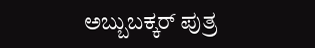ಅಬ್ಬುಬಕ್ಕರ್ ಪುತ್ರ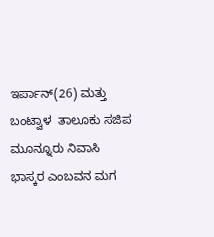ಇರ್ಪಾನ್(26) ಮತ್ತು ಬಂಟ್ವಾಳ  ತಾಲೂಕು ಸಜಿಪ ಮೂನ್ನೂರು ನಿವಾಸಿ ಭಾಸ್ಕರ ಎಂಬವನ ಮಗ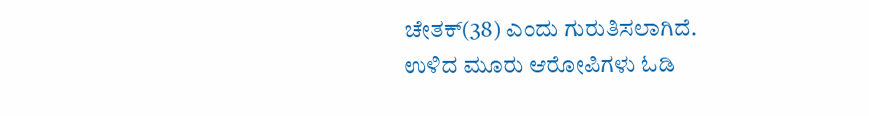ಚೇತಕ್(38) ಎಂದು ಗುರುತಿಸಲಾಗಿದೆ.  ಉಳಿದ ಮೂರು ಆರೋಪಿಗಳು ಓಡಿ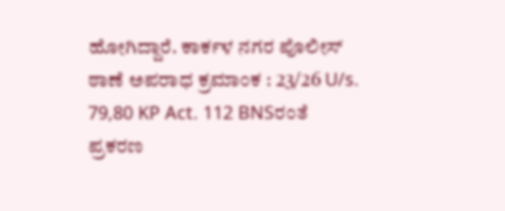ಹೋಗಿದ್ದಾರೆ. ಕಾರ್ಕಳ ನಗರ ಪೊಲೀಸ್‌ ಠಾಣೆ ಅಪರಾಧ ಕ್ರಮಾಂಕ : 23/26 U/s. 79,80 KP Act. 112 BNSರಂತೆ ಪ್ರಕರಣ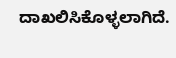ದಾಖಲಿಸಿಕೊಳ್ಳಲಾಗಿದೆ.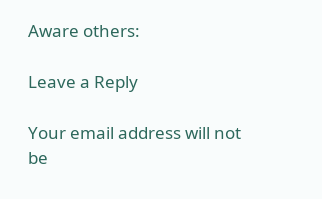Aware others:

Leave a Reply

Your email address will not be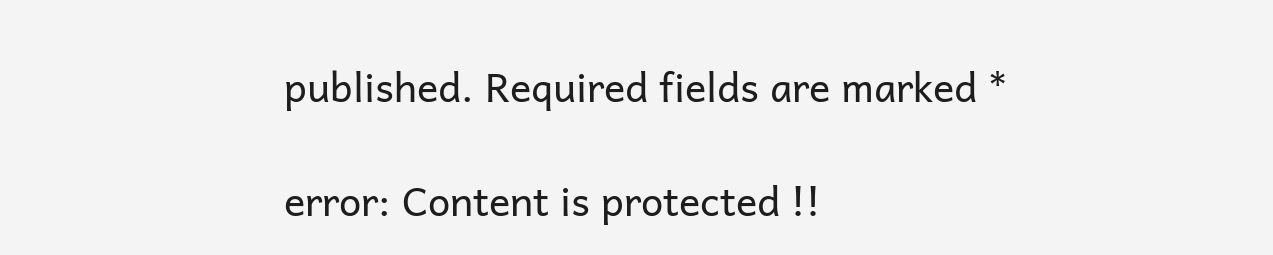published. Required fields are marked *

error: Content is protected !!